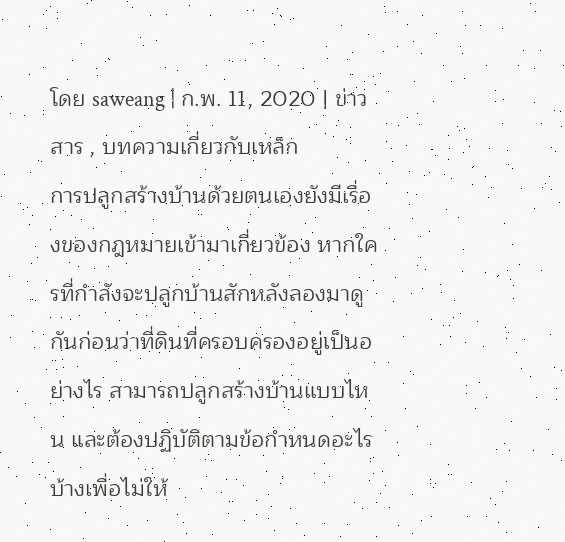โดย saweang | ก.พ. 11, 2020 | ข่าวสาร , บทความเกี่ยวกับเหล็ก
การปลูกสร้างบ้านด้วยตนเองยังมีเรื่องของกฎหมายเข้ามาเกี่ยวข้อง หากใครที่กำลังจะปลูกบ้านสักหลังลองมาดูกันก่อนว่าที่ดินที่ครอบครองอยู่เป็นอย่างไร สามารถปลูกสร้างบ้านแบบไหน และต้องปฏิบัติตามข้อกำหนดอะไรบ้างเพื่อไม่ให้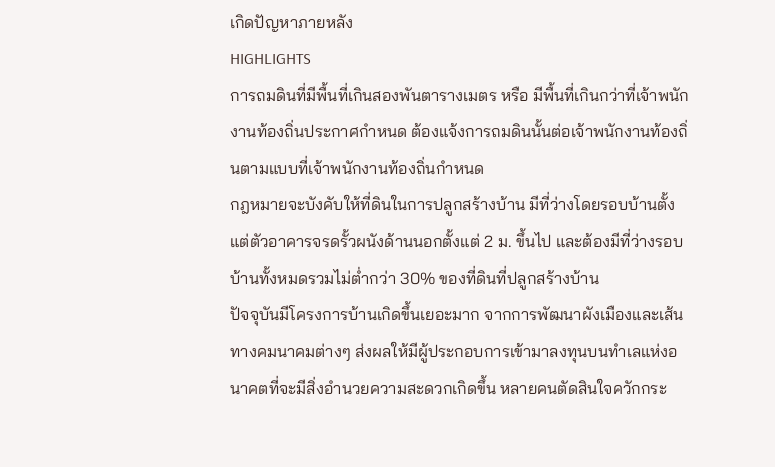เกิดปัญหาภายหลัง
HIGHLIGHTS
การถมดินที่มีพื้นที่เกินสองพันตารางเมตร หรือ มีพื้นที่เกินกว่าที่เจ้าพนักงานท้องถิ่นประกาศกำหนด ต้องแจ้งการถมดินนั้นต่อเจ้าพนักงานท้องถิ่นตามแบบที่เจ้าพนักงานท้องถิ่นกำหนด
กฎหมายจะบังคับให้ที่ดินในการปลูกสร้างบ้าน มีที่ว่างโดยรอบบ้านตั้งแต่ตัวอาคารจรดรั้วผนังด้านนอกตั้งแต่ 2 ม. ขึ้นไป และต้องมีที่ว่างรอบบ้านทั้งหมดรวมไม่ต่ำกว่า 30% ของที่ดินที่ปลูกสร้างบ้าน
ปัจจุบันมีโครงการบ้านเกิดขึ้นเยอะมาก จากการพัฒนาผังเมืองและเส้นทางคมนาคมต่างๆ ส่งผลให้มีผู้ประกอบการเข้ามาลงทุนบนทำเลแห่งอนาคตที่จะมีสิ่งอำนวยความสะดวกเกิดขึ้น หลายคนตัดสินใจควักกระ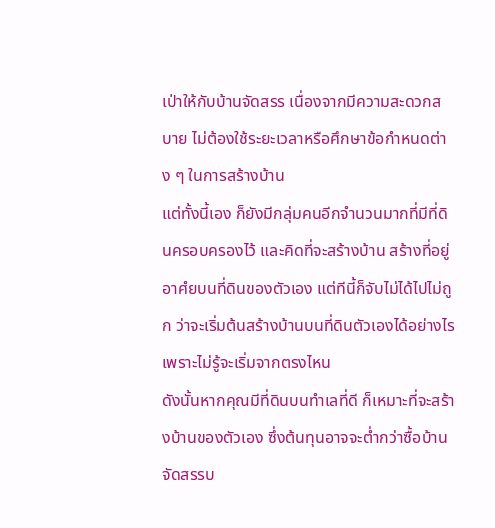เป่าให้กับบ้านจัดสรร เนื่องจากมีความสะดวกสบาย ไม่ต้องใช้ระยะเวลาหรือศึกษาข้อกำหนดต่าง ๆ ในการสร้างบ้าน
แต่ทั้งนี้เอง ก็ยังมีกลุ่มคนอีกจำนวนมากที่มีที่ดินครอบครองไว้ และคิดที่จะสร้างบ้าน สร้างที่อยู่อาศํยบนที่ดินของตัวเอง แต่ทีนี้ก็จับไม่ได้ไปไม่ถูก ว่าจะเริ่มต้นสร้างบ้านบนที่ดินตัวเองได้อย่างไร เพราะไม่รู้จะเริ่มจากตรงไหน
ดังนั้นหากคุณมีที่ดินบนทำเลที่ดี ก็เหมาะที่จะสร้างบ้านของตัวเอง ซึ่งต้นทุนอาจจะต่ำกว่าซื้อบ้านจัดสรรบ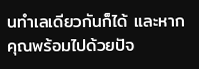นทำเลเดียวกันก็ได้ และหากคุณพร้อมไปด้วยปัจ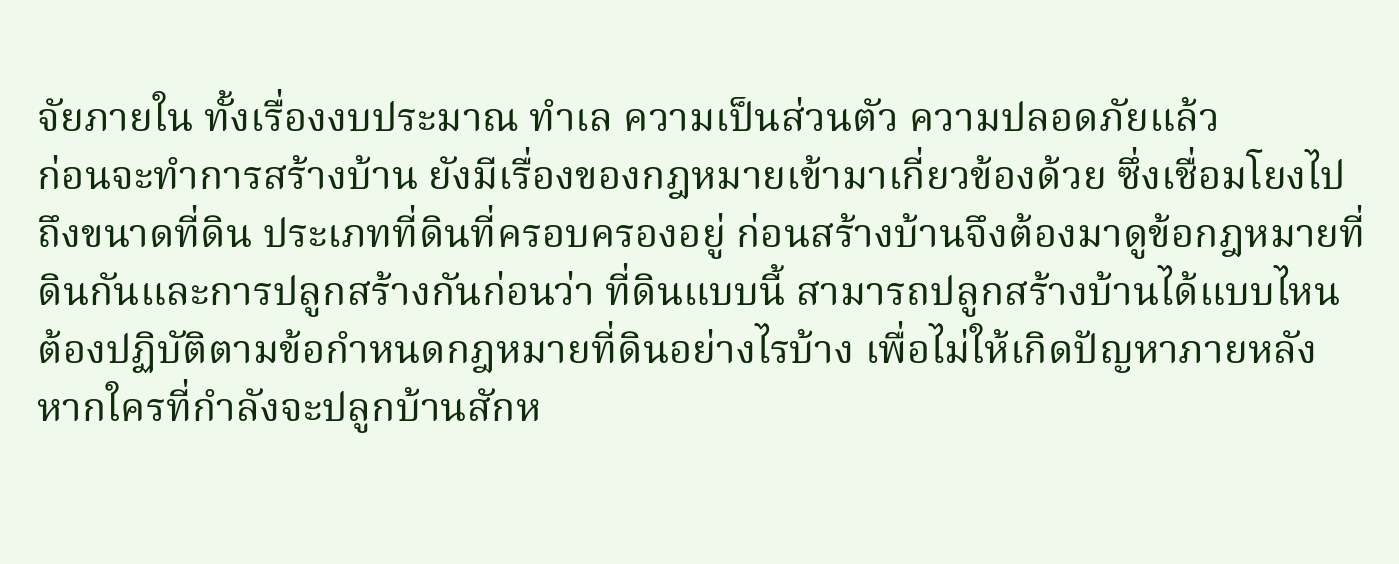จัยภายใน ทั้งเรื่องงบประมาณ ทำเล ความเป็นส่วนตัว ความปลอดภัยแล้ว
ก่อนจะทำการสร้างบ้าน ยังมีเรื่องของกฎหมายเข้ามาเกี่ยวข้องด้วย ซึ่งเชื่อมโยงไปถึงขนาดที่ดิน ประเภทที่ดินที่ครอบครองอยู่ ก่อนสร้างบ้านจึงต้องมาดูข้อกฎหมายที่ดินกันและการปลูกสร้างกันก่อนว่า ที่ดินแบบนี้ สามารถปลูกสร้างบ้านได้แบบไหน ต้องปฏิบัติตามข้อกำหนดกฎหมายที่ดินอย่างไรบ้าง เพื่อไม่ให้เกิดปัญหาภายหลัง
หากใครที่กำลังจะปลูกบ้านสักห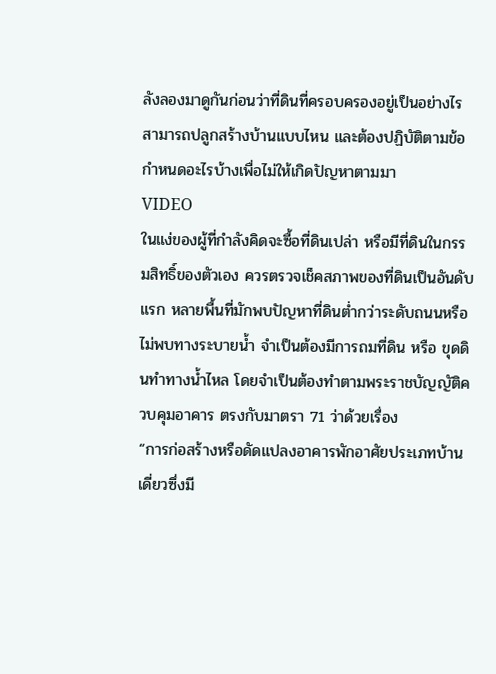ลังลองมาดูกันก่อนว่าที่ดินที่ครอบครองอยู่เป็นอย่างไร สามารถปลูกสร้างบ้านแบบไหน และต้องปฏิบัติตามข้อกำหนดอะไรบ้างเพื่อไม่ให้เกิดปัญหาตามมา
VIDEO
ในแง่ของผู้ที่กำลังคิดจะซื้อที่ดินเปล่า หรือมีที่ดินในกรรมสิทธิ์ของตัวเอง ควรตรวจเช็คสภาพของที่ดินเป็นอันดับแรก หลายพื้นที่มักพบปัญหาที่ดินต่ำกว่าระดับถนนหรือไม่พบทางระบายน้ำ จำเป็นต้องมีการถมที่ดิน หรือ ขุดดินทำทางน้ำไหล โดยจำเป็นต้องทำตามพระราชบัญญัติควบคุมอาคาร ตรงกับมาตรา 71 ว่าด้วยเรื่อง
“การก่อสร้างหรือดัดแปลงอาคารพักอาศัยประเภทบ้านเดี่ยวซึ่งมี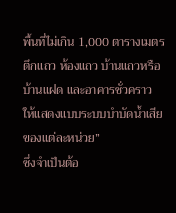พื้นที่ไม่เกิน 1,000 ตารางเมตร ตึกแถว ห้องแถว บ้านแถวหรือบ้านแฝด และอาคารชั่วคราว ให้แสดงแบบระบบบำบัดน้ำเสียของแต่ละหน่วย”
ซึ่งจำเป็นต้อ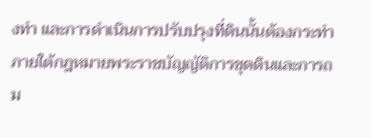งทำ และการดำเนินการปรับปรุงที่ดินนั้นต้องกระทำภายใต้กฎหมายพระราชบัญญัติการขุดดินและการถม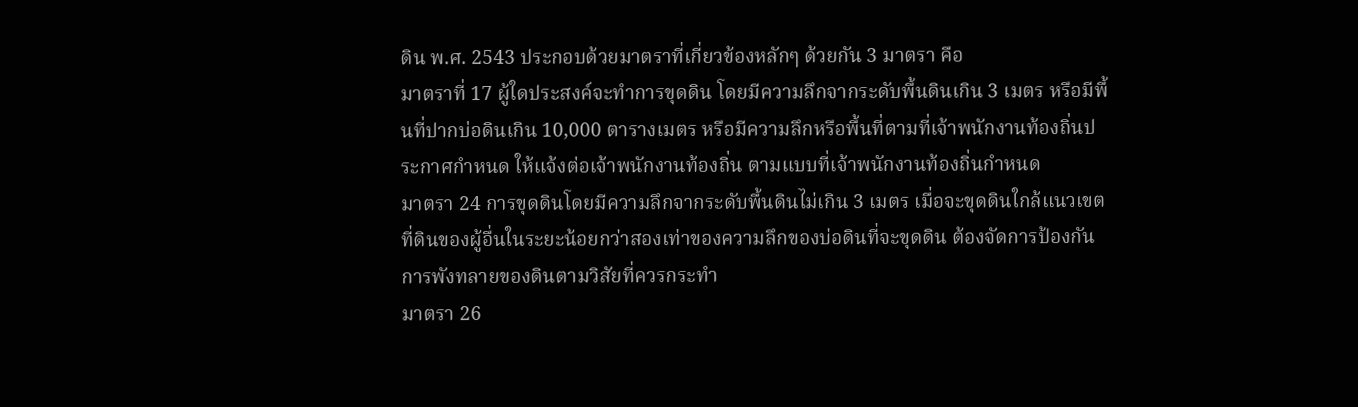ดิน พ.ศ. 2543 ประกอบด้วยมาตราที่เกี่ยวข้องหลักๆ ด้วยกัน 3 มาตรา คือ
มาตราที่ 17 ผู้ใดประสงค์จะทำการขุดดิน โดยมีความลึกจากระดับพื้นดินเกิน 3 เมตร หรือมีพื้นที่ปากบ่อดินเกิน 10,000 ตารางเมตร หรือมีความลึกหรือพื้นที่ตามที่เจ้าพนักงานท้องถิ่นประกาศกำหนด ให้แจ้งต่อเจ้าพนักงานท้องถิ่น ตามแบบที่เจ้าพนักงานท้องถิ่นกำหนด
มาตรา 24 การขุดดินโดยมีความลึกจากระดับพื้นดินไม่เกิน 3 เมตร เมื่อจะขุดดินใกล้แนวเขตที่ดินของผู้อื่นในระยะน้อยกว่าสองเท่าของความลึกของบ่อดินที่จะขุดดิน ต้องจัดการป้องกันการพังทลายของดินตามวิสัยที่ควรกระทำ
มาตรา 26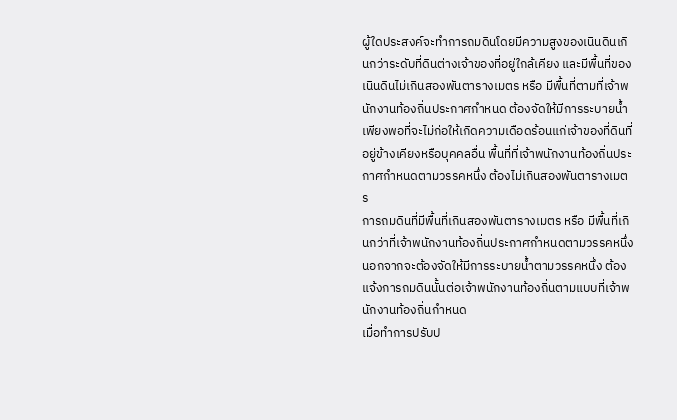ผู้ใดประสงค์จะทำการถมดินโดยมีความสูงของเนินดินเกินกว่าระดับที่ดินต่างเจ้าของที่อยู่ใกล้เคียง และมีพื้นที่ของเนินดินไม่เกินสองพันตารางเมตร หรือ มีพื้นที่ตามที่เจ้าพนักงานท้องถิ่นประกาศกำหนด ต้องจัดให้มีการระบายน้ำเพียงพอที่จะไม่ก่อให้เกิดความเดือดร้อนแก่เจ้าของที่ดินที่อยู่ข้างเคียงหรือบุคคลอื่น พื้นที่ที่เจ้าพนักงานท้องถิ่นประกาศกำหนดตามวรรคหนึ่ง ต้องไม่เกินสองพันตารางเมตร
การถมดินที่มีพื้นที่เกินสองพันตารางเมตร หรือ มีพื้นที่เกินกว่าที่เจ้าพนักงานท้องถิ่นประกาศกำหนดตามวรรคหนึ่ง นอกจากจะต้องจัดให้มีการระบายน้ำตามวรรคหนึ่ง ต้องแจ้งการถมดินนั้นต่อเจ้าพนักงานท้องถิ่นตามแบบที่เจ้าพนักงานท้องถิ่นกำหนด
เมื่อทำการปรับป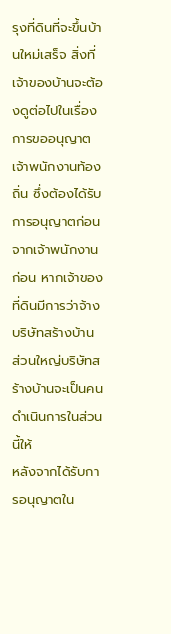รุงที่ดินที่จะขึ้นบ้านใหม่เสร็จ สิ่งที่เจ้าของบ้านจะต้องดูต่อไปในเรื่องการขออนุญาตเจ้าพนักงานท้องถิ่น ซึ่งต้องได้รับการอนุญาตก่อนจากเจ้าพนักงานก่อน หากเจ้าของที่ดินมีการว่าจ้างบริษัทสร้างบ้าน ส่วนใหญ่บริษัทสร้างบ้านจะเป็นคนดำเนินการในส่วนนี้ให้
หลังจากได้รับการอนุญาตใน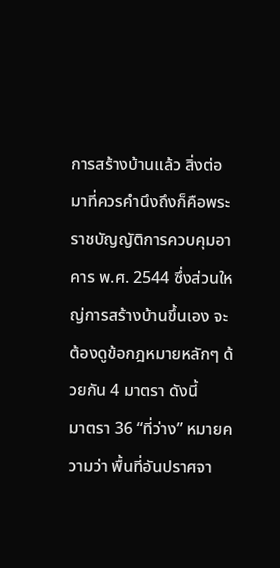การสร้างบ้านแล้ว สิ่งต่อมาที่ควรคำนึงถึงก็คือพระราชบัญญัติการควบคุมอาคาร พ.ศ. 2544 ซึ่งส่วนใหญ่การสร้างบ้านขึ้นเอง จะต้องดูข้อกฎหมายหลักๆ ด้วยกัน 4 มาตรา ดังนี้
มาตรา 36 “ที่ว่าง” หมายความว่า พื้นที่อันปราศจา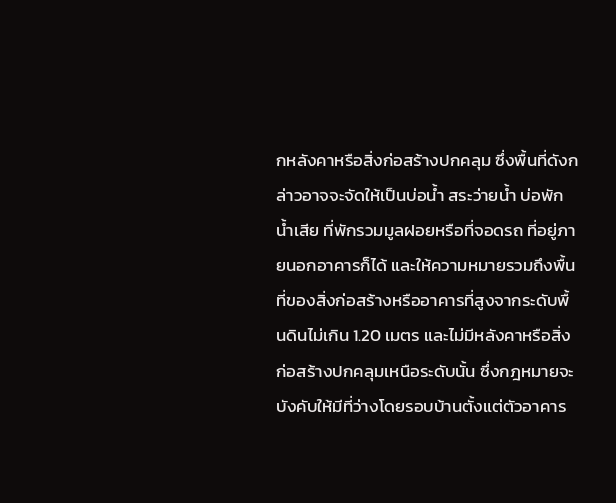กหลังคาหรือสิ่งก่อสร้างปกคลุม ซึ่งพื้นที่ดังกล่าวอาจจะจัดให้เป็นบ่อน้ำ สระว่ายน้ำ บ่อพักน้ำเสีย ที่พักรวมมูลฝอยหรือที่จอดรถ ที่อยู่ภายนอกอาคารก็ได้ และให้ความหมายรวมถึงพื้นที่ของสิ่งก่อสร้างหรืออาคารที่สูงจากระดับพื้นดินไม่เกิน 1.20 เมตร และไม่มีหลังคาหรือสิ่งก่อสร้างปกคลุมเหนือระดับนั้น ซึ่งกฎหมายจะบังคับให้มีที่ว่างโดยรอบบ้านตั้งแต่ตัวอาคาร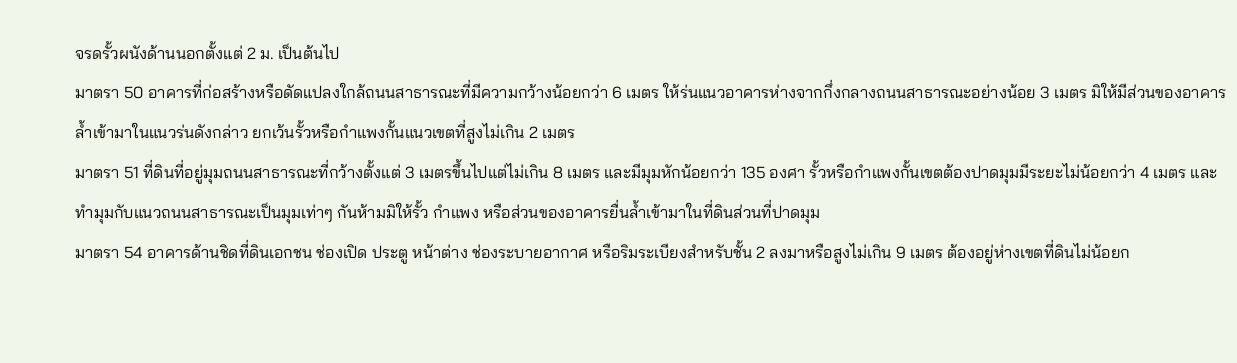จรดรั้วผนังด้านนอกตั้งแต่ 2 ม. เป็นต้นไป
มาตรา 50 อาคารที่ก่อสร้างหรือดัดแปลงใกล้ถนนสาธารณะที่มีความกว้างน้อยกว่า 6 เมตร ให้ร่นแนวอาคารห่างจากกึ่งกลางถนนสาธารณะอย่างน้อย 3 เมตร มิให้มีส่วนของอาคารล้ำเข้ามาในแนวร่นดังกล่าว ยกเว้นรั้วหรือกำแพงกั้นแนวเขตที่สูงไม่เกิน 2 เมตร
มาตรา 51 ที่ดินที่อยู่มุมถนนสาธารณะที่กว้างตั้งแต่ 3 เมตรขึ้นไปแต่ไม่เกิน 8 เมตร และมีมุมหักน้อยกว่า 135 องศา รั้วหรือกำแพงกั้นเขตต้องปาดมุมมีระยะไม่น้อยกว่า 4 เมตร และทำมุมกับแนวถนนสาธารณะเป็นมุมเท่าๆ กันห้ามมิให้รั้ว กำแพง หรือส่วนของอาคารยื่นล้ำเข้ามาในที่ดินส่วนที่ปาดมุม
มาตรา 54 อาคารด้านชิดที่ดินเอกชน ช่องเปิด ประตู หน้าต่าง ช่องระบายอากาศ หรือริมระเบียงสำหรับชั้น 2 ลงมาหรือสูงไม่เกิน 9 เมตร ต้องอยู่ห่างเขตที่ดินไม่น้อยก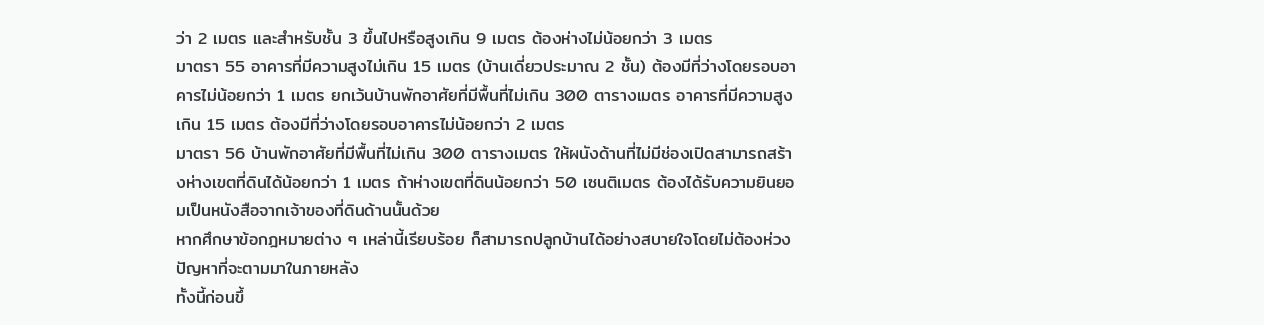ว่า 2 เมตร และสำหรับชั้น 3 ขึ้นไปหรือสูงเกิน 9 เมตร ต้องห่างไม่น้อยกว่า 3 เมตร
มาตรา 55 อาคารที่มีความสูงไม่เกิน 15 เมตร (บ้านเดี่ยวประมาณ 2 ชั้น) ต้องมีที่ว่างโดยรอบอาคารไม่น้อยกว่า 1 เมตร ยกเว้นบ้านพักอาศัยที่มีพื้นที่ไม่เกิน 300 ตารางเมตร อาคารที่มีความสูงเกิน 15 เมตร ต้องมีที่ว่างโดยรอบอาคารไม่น้อยกว่า 2 เมตร
มาตรา 56 บ้านพักอาศัยที่มีพื้นที่ไม่เกิน 300 ตารางเมตร ให้ผนังด้านที่ไม่มีช่องเปิดสามารถสร้างห่างเขตที่ดินได้น้อยกว่า 1 เมตร ถ้าห่างเขตที่ดินน้อยกว่า 50 เซนติเมตร ต้องได้รับความยินยอมเป็นหนังสือจากเจ้าของที่ดินด้านนั้นด้วย
หากศึกษาข้อกฎหมายต่าง ๆ เหล่านี้เรียบร้อย ก็สามารถปลูกบ้านได้อย่างสบายใจโดยไม่ต้องห่วงปัญหาที่จะตามมาในภายหลัง
ทั้งนี้ก่อนขึ้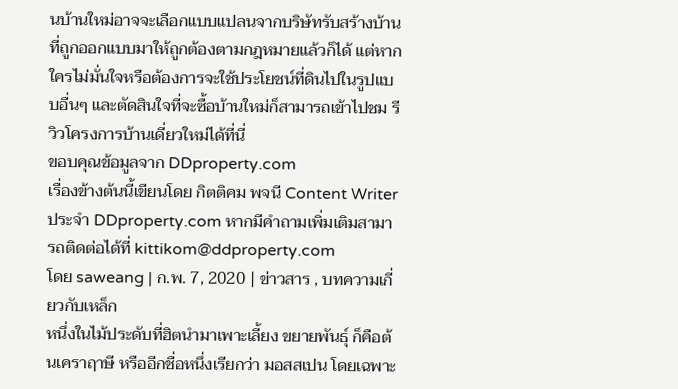นบ้านใหม่อาจจะเลือกแบบแปลนจากบริษัทรับสร้างบ้านที่ถูกออกแบบมาให้ถูกต้องตามกฎหมายแล้วก็ได้ แต่หากใครไม่มั่นใจหรือต้องการจะใช้ประโยชน์ที่ดินไปในรูปแบบอื่นๆ และตัดสินใจที่จะซื้อบ้านใหม่ก็สามารถเข้าไปชม รีวิวโครงการบ้านเดี่ยวใหม่ได้ที่นี่
ขอบคุณข้อมูลจาก DDproperty.com
เรื่องข้างต้นนี้เขียนโดย กิตติคม พจนี Content Writer ประจำ DDproperty.com หากมีคำถามเพิ่มเติมสามารถติดต่อได้ที่ kittikom@ddproperty.com
โดย saweang | ก.พ. 7, 2020 | ข่าวสาร , บทความเกี่ยวกับเหล็ก
หนึ่งในไม้ประดับที่ฮิตนำมาเพาะเลี้ยง ขยายพันธุ์ ก็คือต้นเคราฤาษี หรืออีกชื่อหนึ่งเรียกว่า มอสสเปน โดยเฉพาะ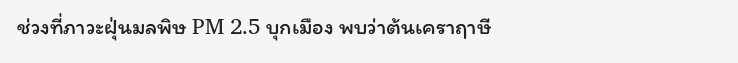ช่วงที่ภาวะฝุ่นมลพิษ PM 2.5 บุกเมือง พบว่าต้นเคราฤาษี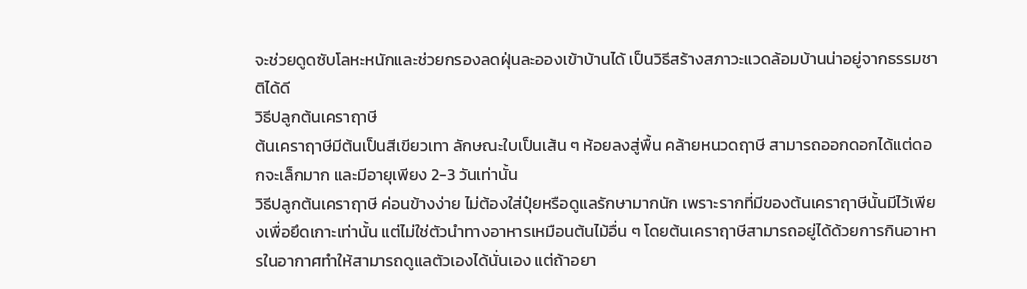จะช่วยดูดซับโลหะหนักและช่วยกรองลดฝุ่นละอองเข้าบ้านได้ เป็นวิธีสร้างสภาวะแวดล้อมบ้านน่าอยู่จากธรรมชาติได้ดี
วิธีปลูกต้นเคราฤาษี
ต้นเคราฤาษีมีต้นเป็นสีเขียวเทา ลักษณะใบเป็นเส้น ๆ ห้อยลงสู่พื้น คล้ายหนวดฤาษี สามารถออกดอกได้แต่ดอกจะเล็กมาก และมีอายุเพียง 2-3 วันเท่านั้น
วิธีปลูกต้นเคราฤาษี ค่อนข้างง่าย ไม่ต้องใส่ปุ๋ยหรือดูแลรักษามากนัก เพราะรากที่มีของต้นเคราฤาษีนั้นมีไว้เพียงเพื่อยึดเกาะเท่านั้น แต่ไม่ใช่ตัวนำทางอาหารเหมือนต้นไม้อื่น ๆ โดยต้นเคราฤาษีสามารถอยู่ได้ด้วยการกินอาหารในอากาศทำให้สามารถดูแลตัวเองได้นั่นเอง แต่ถ้าอยา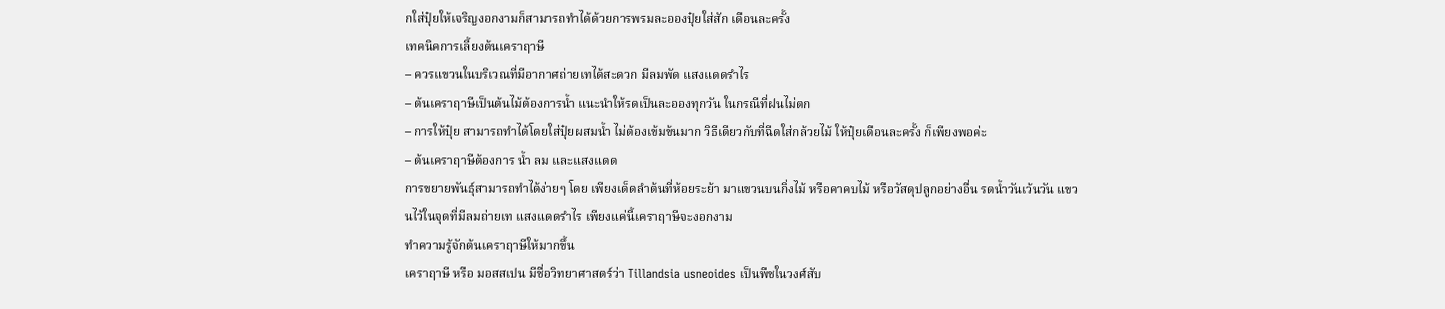กใส่ปุ๋ยให้เจริญงอกงามก็สามารถทำได้ด้วยการพรมละอองปุ๋ยใส่สัก เดือนละครั้ง
เทคนิคการเลี้ยงต้นเคราฤาษี
– ควรแขวนในบริเวณที่มีอากาศถ่ายเทได้สะดวก มีลมพัด แสงแดดรำไร
– ต้นเคราฤาษีเป็นต้นไม้ต้องการน้ำ แนะนำให้รดเป็นละอองทุกวัน ในกรณีที่ฝนไม่ตก
– การให้ปุ๋ย สามารถทำได้โดยใส่ปุ๋ยผสมน้ำ ไม่ต้องเข้มข้นมาก วิธีเดียวกับที่ฉีดใส่กล้วยไม้ ให้ปุ๋ยเดือนละครั้ง ก็เพียงพอค่ะ
– ต้นเคราฤาษีต้องการ น้ำ ลม และแสงแดด
การขยายพันธุ์สามารถทำได้ง่ายๆ โดย เพียงเด็ดลำต้นที่ห้อยระย้า มาแขวนบนกิ่งไม้ หรือคาคบไม้ หรือวัสดุปลูกอย่างอื่น รดน้ำวันเว้นวัน แขวนไว้ในจุดที่มีลมถ่ายเท แสงแดดรำไร เพียงแค่นี้เคราฤาษีจะงอกงาม
ทำความรู้จักต้นเคราฤาษีให้มากขึ้น
เคราฤาษี หรือ มอสสเปน มีชื่อวิทยาศาสตร์ว่า Tillandsia usneoides เป็นพืชในวงศ์สับ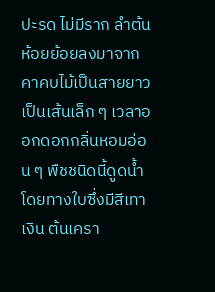ปะรด ไม่มีราก ลำต้นห้อยย้อยลงมาจากคาคบไม้เป็นสายยาว เป็นเส้นเล็ก ๆ เวลาออกดอกกลิ่นหอมอ่อน ๆ พืชชนิดนี้ดูดน้ำโดยทางใบซึ่งมีสีเทาเงิน ต้นเครา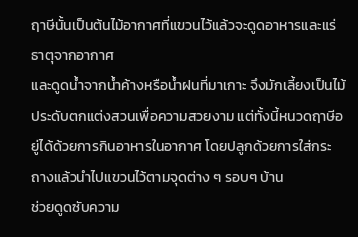ฤาษีนั้นเป็นต้นไม้อากาศที่แขวนไว้แล้วจะดูดอาหารและแร่ธาตุจากอากาศ
และดูดน้ำจากน้ำค้างหรือน้ำฝนที่มาเกาะ จึงมักเลี้ยงเป็นไม้ประดับตกแต่งสวนเพื่อความสวยงาม แต่ทั้งนี้หนวดฤาษีอยู่ได้ด้วยการกินอาหารในอากาศ โดยปลูกด้วยการใส่กระถางแล้วนำไปแขวนไว้ตามจุดต่าง ๆ รอบๆ บ้าน
ช่วยดูดซับความ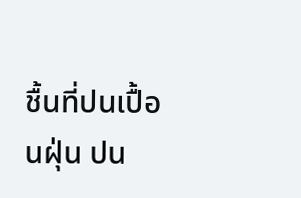ชื้นที่ปนเปื้อนฝุ่น ปน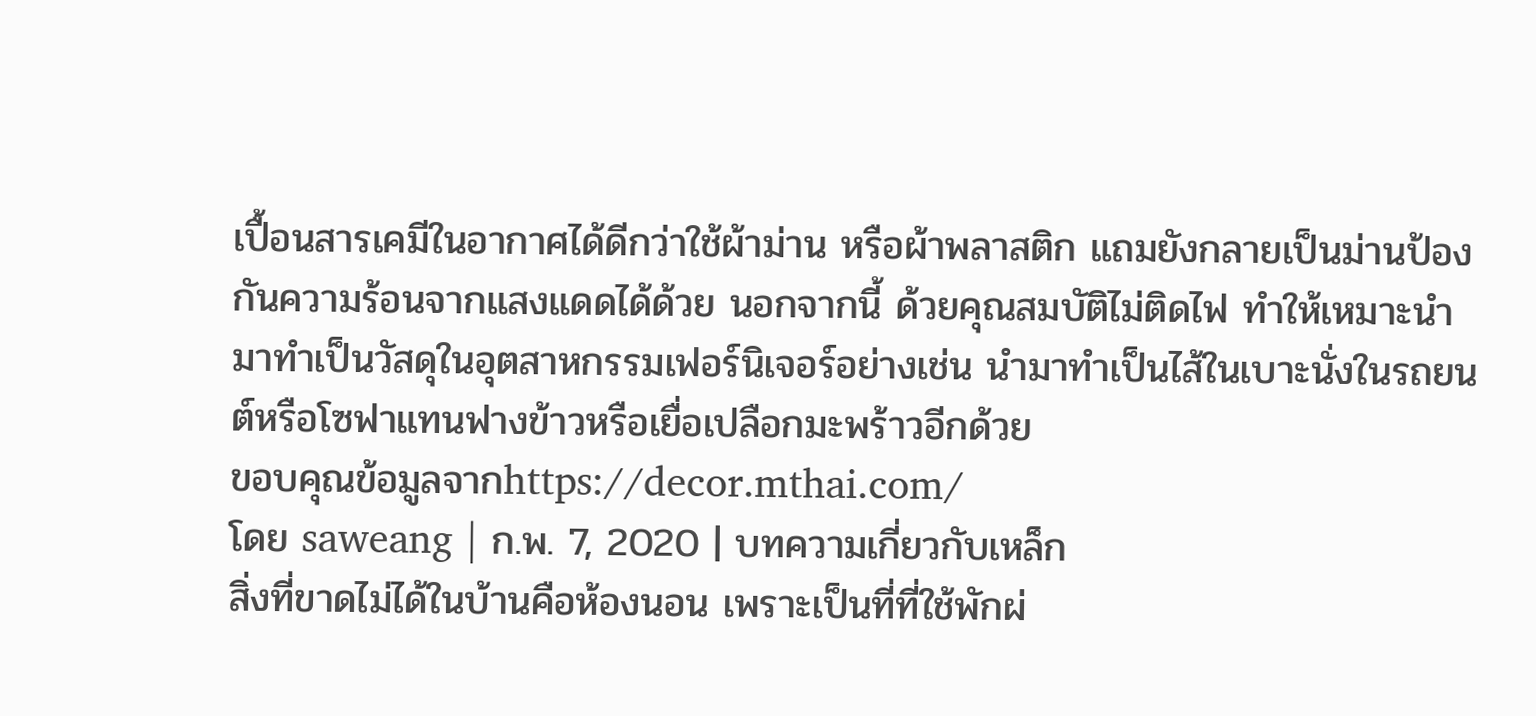เปื้อนสารเคมีในอากาศได้ดีกว่าใช้ผ้าม่าน หรือผ้าพลาสติก แถมยังกลายเป็นม่านป้องกันความร้อนจากแสงแดดได้ด้วย นอกจากนี้ ด้วยคุณสมบัติไม่ติดไฟ ทำให้เหมาะนำมาทำเป็นวัสดุในอุตสาหกรรมเฟอร์นิเจอร์อย่างเช่น นำมาทำเป็นไส้ในเบาะนั่งในรถยนต์หรือโซฟาแทนฟางข้าวหรือเยื่อเปลือกมะพร้าวอีกด้วย
ขอบคุณข้อมูลจากhttps://decor.mthai.com/
โดย saweang | ก.พ. 7, 2020 | บทความเกี่ยวกับเหล็ก
สิ่งที่ขาดไม่ได้ในบ้านคือห้องนอน เพราะเป็นที่ที่ใช้พักผ่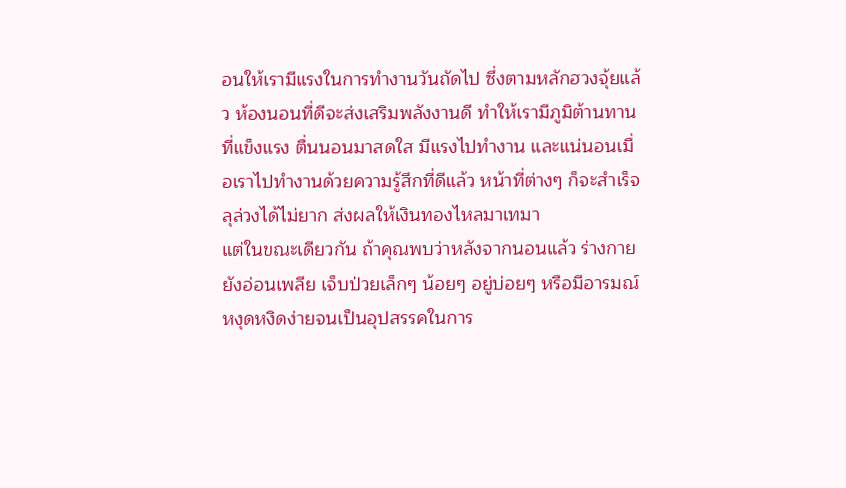อนให้เรามีแรงในการทำงานวันถัดไป ซึ่งตามหลักฮวงจุ้ยแล้ว ห้องนอนที่ดีจะส่งเสริมพลังงานดี ทำให้เรามีภูมิต้านทานที่แข็งแรง ตื่นนอนมาสดใส มีแรงไปทำงาน และแน่นอนเมื่อเราไปทำงานด้วยความรู้สึกที่ดีแล้ว หน้าที่ต่างๆ ก็จะสำเร็จลุล่วงได้ไม่ยาก ส่งผลให้เงินทองไหลมาเทมา
แต่ในขณะเดียวกัน ถ้าคุณพบว่าหลังจากนอนแล้ว ร่างกายยังอ่อนเพลีย เจ็บป่วยเล็กๆ น้อยๆ อยู่บ่อยๆ หรือมีอารมณ์หงุดหงิดง่ายจนเป็นอุปสรรคในการ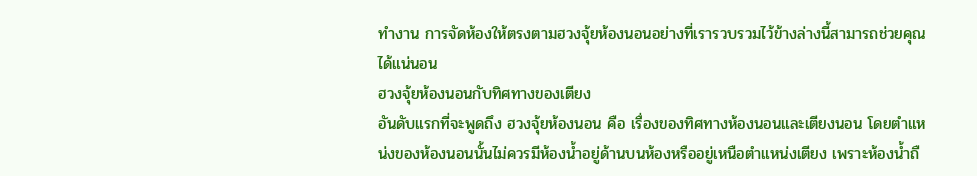ทำงาน การจัดห้องให้ตรงตามฮวงจุ้ยห้องนอนอย่างที่เรารวบรวมไว้ข้างล่างนี้สามารถช่วยคุณได้แน่นอน
ฮวงจุ้ยห้องนอนกับทิศทางของเตียง
อันดับแรกที่จะพูดถึง ฮวงจุ้ยห้องนอน คือ เรื่องของทิศทางห้องนอนและเตียงนอน โดยตำแหน่งของห้องนอนนั้นไม่ควรมีห้องน้ำอยู่ด้านบนห้องหรืออยู่เหนือตำแหน่งเตียง เพราะห้องน้ำถื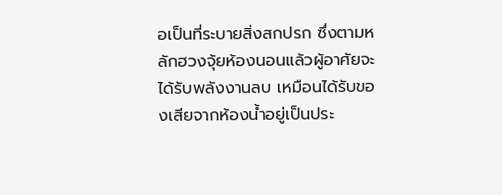อเป็นที่ระบายสิ่งสกปรก ซึ่งตามหลักฮวงจุ้ยห้องนอนแล้วผู้อาศัยจะได้รับพลังงานลบ เหมือนได้รับของเสียจากห้องน้ำอยู่เป็นประ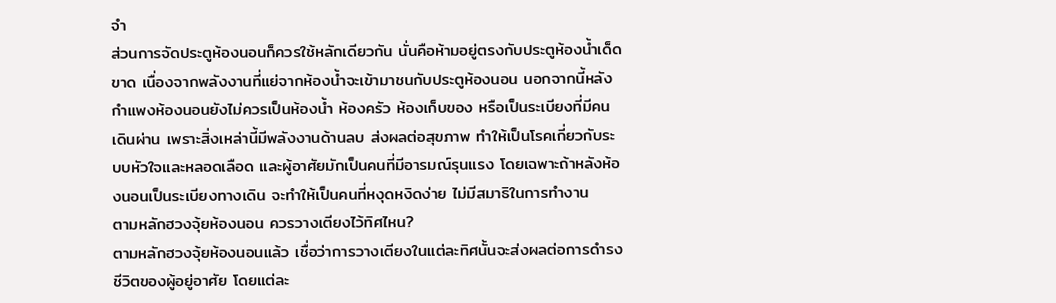จำ
ส่วนการจัดประตูห้องนอนก็ควรใช้หลักเดียวกัน นั่นคือห้ามอยู่ตรงกับประตูห้องน้ำเด็ดขาด เนื่องจากพลังงานที่แย่จากห้องน้ำจะเข้ามาชนกับประตูห้องนอน นอกจากนี้หลังกำแพงห้องนอนยังไม่ควรเป็นห้องน้ำ ห้องครัว ห้องเก็บของ หรือเป็นระเบียงที่มีคนเดินผ่าน เพราะสิ่งเหล่านี้มีพลังงานด้านลบ ส่งผลต่อสุขภาพ ทำให้เป็นโรคเกี่ยวกับระบบหัวใจและหลอดเลือด และผู้อาศัยมักเป็นคนที่มีอารมณ์รุนแรง โดยเฉพาะถ้าหลังห้องนอนเป็นระเบียงทางเดิน จะทำให้เป็นคนที่หงุดหงิดง่าย ไม่มีสมาธิในการทำงาน
ตามหลักฮวงจุ้ยห้องนอน ควรวางเตียงไว้ทิศไหน?
ตามหลักฮวงจุ้ยห้องนอนแล้ว เชื่อว่าการวางเตียงในแต่ละทิศนั้นจะส่งผลต่อการดำรงชีวิตของผู้อยู่อาศัย โดยแต่ละ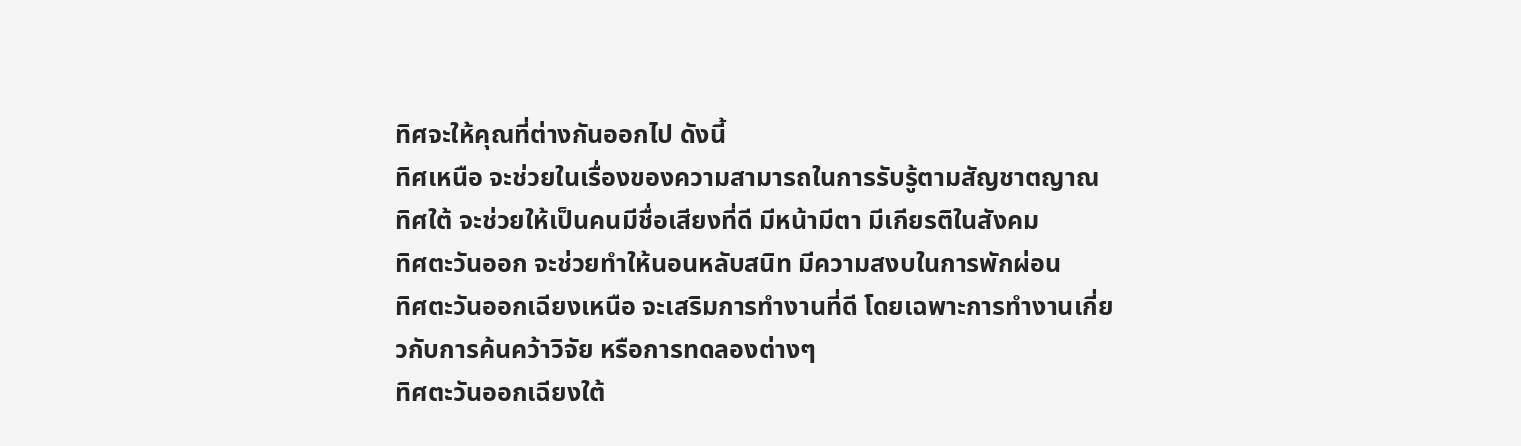ทิศจะให้คุณที่ต่างกันออกไป ดังนี้
ทิศเหนือ จะช่วยในเรื่องของความสามารถในการรับรู้ตามสัญชาตญาณ
ทิศใต้ จะช่วยให้เป็นคนมีชื่อเสียงที่ดี มีหน้ามีตา มีเกียรติในสังคม
ทิศตะวันออก จะช่วยทำให้นอนหลับสนิท มีความสงบในการพักผ่อน
ทิศตะวันออกเฉียงเหนือ จะเสริมการทำงานที่ดี โดยเฉพาะการทำงานเกี่ยวกับการค้นคว้าวิจัย หรือการทดลองต่างๆ
ทิศตะวันออกเฉียงใต้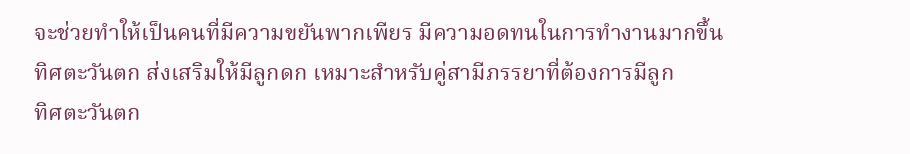จะช่วยทำให้เป็นคนที่มีความขยันพากเพียร มีความอดทนในการทำงานมากขึ้น
ทิศตะวันตก ส่งเสริมให้มีลูกดก เหมาะสำหรับคู่สามีภรรยาที่ต้องการมีลูก
ทิศตะวันตก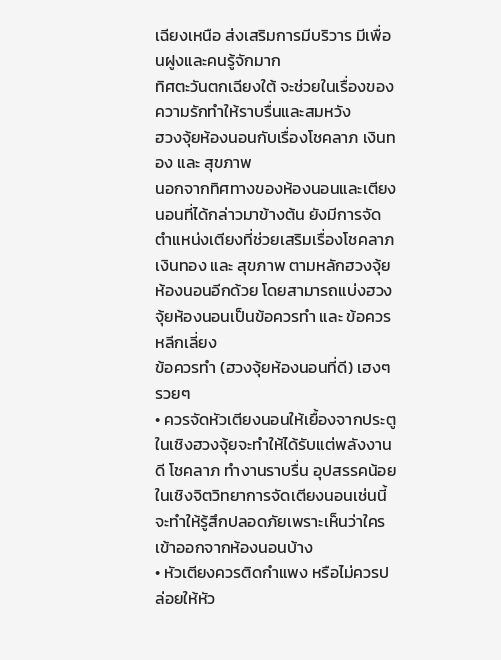เฉียงเหนือ ส่งเสริมการมีบริวาร มีเพื่อนฝูงและคนรู้จักมาก
ทิศตะวันตกเฉียงใต้ จะช่วยในเรื่องของความรักทำให้ราบรื่นและสมหวัง
ฮวงจุ้ยห้องนอนกับเรื่องโชคลาภ เงินทอง และ สุขภาพ
นอกจากทิศทางของห้องนอนและเตียงนอนที่ได้กล่าวมาข้างต้น ยังมีการจัดตำแหน่งเตียงที่ช่วยเสริมเรื่องโชคลาภ เงินทอง และ สุขภาพ ตามหลักฮวงจุ้ยห้องนอนอีกด้วย โดยสามารถแบ่งฮวงจุ้ยห้องนอนเป็นข้อควรทำ และ ข้อควรหลีกเลี่ยง
ข้อควรทำ (ฮวงจุ้ยห้องนอนที่ดี) เฮงๆ รวยๆ
• ควรจัดหัวเตียงนอนให้เยื้องจากประตู ในเชิงฮวงจุ้ยจะทำให้ได้รับแต่พลังงานดี โชคลาภ ทำงานราบรื่น อุปสรรคน้อย ในเชิงจิตวิทยาการจัดเตียงนอนเช่นนี้ จะทำให้รู้สึกปลอดภัยเพราะเห็นว่าใครเข้าออกจากห้องนอนบ้าง
• หัวเตียงควรติดกำแพง หรือไม่ควรปล่อยให้หัว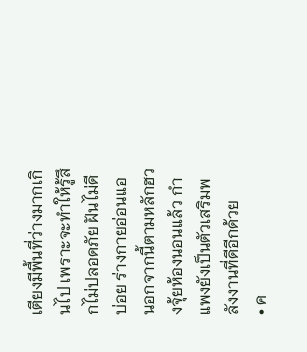เตียงมีพื้นที่ว่างมากเกินไป เพราะจะทำให้รู้สึกไม่ปลอดภัย ฝันไม่ดีบ่อย ร่างกายอ่อนแอ นอกจากนี้ตามหลักฮวงจุ้ยห้องนอนแล้ว กำแพงยังเป็นตัวเสริมพลังงานที่ดีอีกด้วย
• ค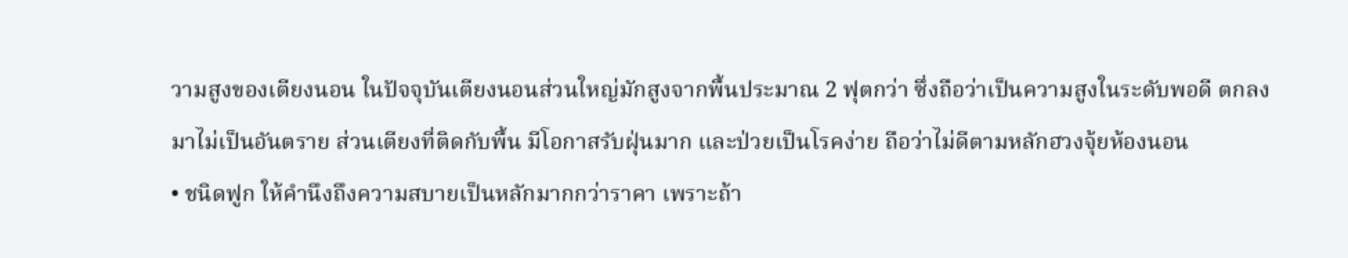วามสูงของเตียงนอน ในปัจจุบันเตียงนอนส่วนใหญ่มักสูงจากพื้นประมาณ 2 ฟุตกว่า ซึ่งถือว่าเป็นความสูงในระดับพอดี ตกลงมาไม่เป็นอันตราย ส่วนเตียงที่ติดกับพื้น มีโอกาสรับฝุ่นมาก และป่วยเป็นโรคง่าย ถือว่าไม่ดีตามหลักฮวงจุ้ยห้องนอน
• ชนิดฟูก ให้คำนึงถึงความสบายเป็นหลักมากกว่าราคา เพราะถ้า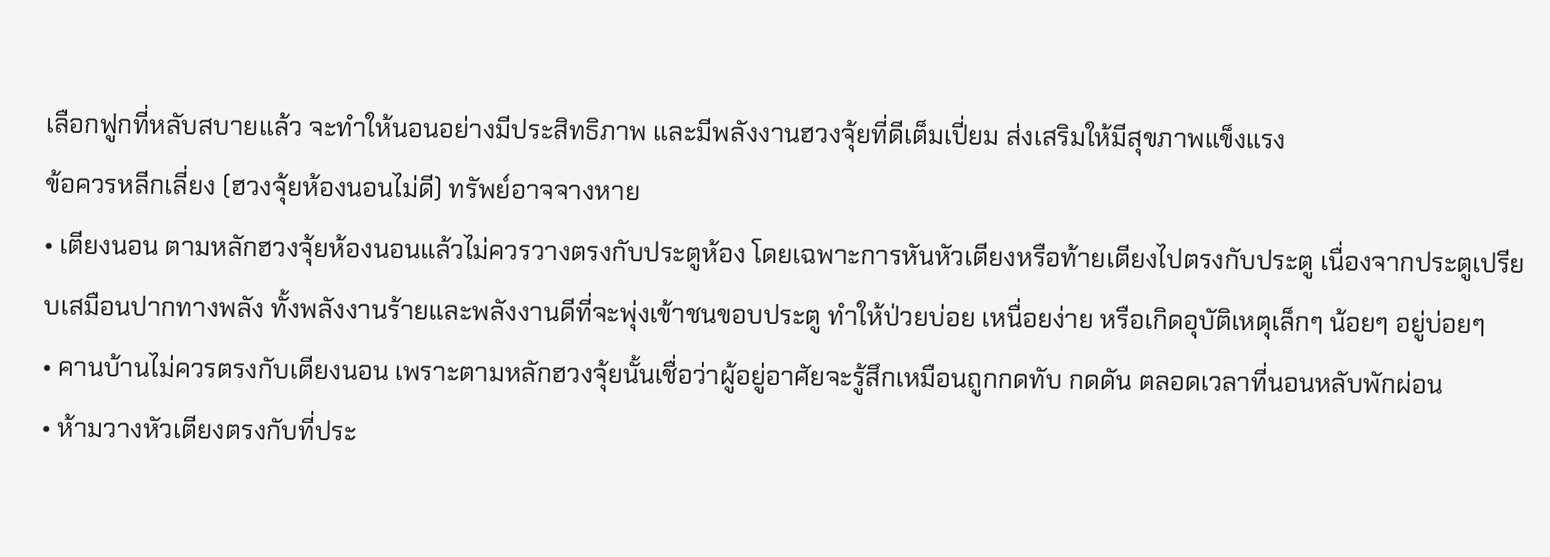เลือกฟูกที่หลับสบายแล้ว จะทำให้นอนอย่างมีประสิทธิภาพ และมีพลังงานฮวงจุ้ยที่ดีเต็มเปี่ยม ส่งเสริมให้มีสุขภาพแข็งแรง
ข้อควรหลีกเลี่ยง (ฮวงจุ้ยห้องนอนไม่ดี) ทรัพย์อาจจางหาย
• เตียงนอน ตามหลักฮวงจุ้ยห้องนอนแล้วไม่ควรวางตรงกับประตูห้อง โดยเฉพาะการหันหัวเตียงหรือท้ายเตียงไปตรงกับประตู เนื่องจากประตูเปรียบเสมือนปากทางพลัง ทั้งพลังงานร้ายและพลังงานดีที่จะพุ่งเข้าชนขอบประตู ทำให้ป่วยบ่อย เหนื่อยง่าย หรือเกิดอุบัติเหตุเล็กๆ น้อยๆ อยู่บ่อยๆ
• คานบ้านไม่ควรตรงกับเตียงนอน เพราะตามหลักฮวงจุ้ยนั้นเชื่อว่าผู้อยู่อาศัยจะรู้สึกเหมือนถูกกดทับ กดดัน ตลอดเวลาที่นอนหลับพักผ่อน
• ห้ามวางหัวเตียงตรงกับที่ประ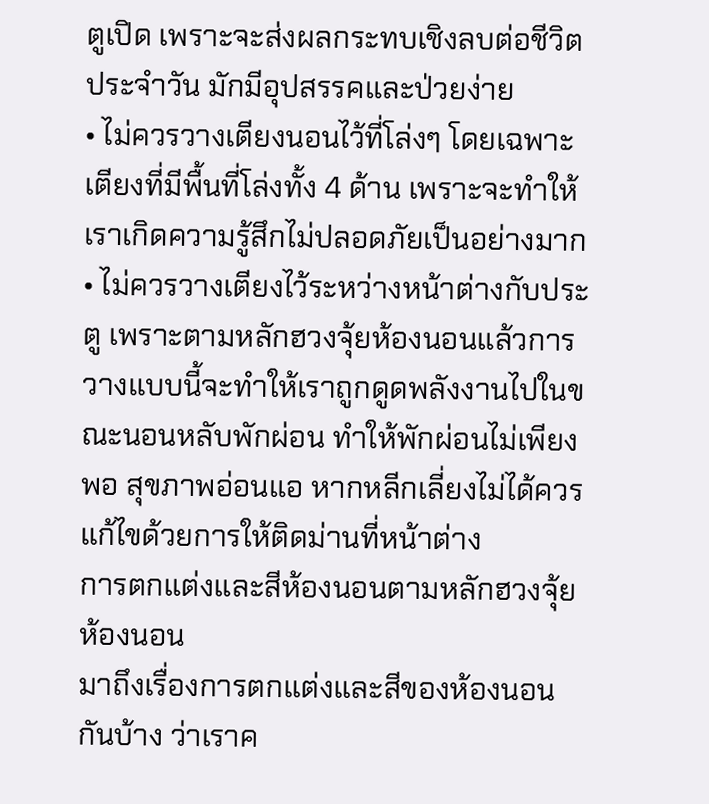ตูเปิด เพราะจะส่งผลกระทบเชิงลบต่อชีวิตประจำวัน มักมีอุปสรรคและป่วยง่าย
• ไม่ควรวางเตียงนอนไว้ที่โล่งๆ โดยเฉพาะเตียงที่มีพื้นที่โล่งทั้ง 4 ด้าน เพราะจะทำให้เราเกิดความรู้สึกไม่ปลอดภัยเป็นอย่างมาก
• ไม่ควรวางเตียงไว้ระหว่างหน้าต่างกับประตู เพราะตามหลักฮวงจุ้ยห้องนอนแล้วการวางแบบนี้จะทำให้เราถูกดูดพลังงานไปในขณะนอนหลับพักผ่อน ทำให้พักผ่อนไม่เพียงพอ สุขภาพอ่อนแอ หากหลีกเลี่ยงไม่ได้ควรแก้ไขด้วยการให้ติดม่านที่หน้าต่าง
การตกแต่งและสีห้องนอนตามหลักฮวงจุ้ยห้องนอน
มาถึงเรื่องการตกแต่งและสีของห้องนอนกันบ้าง ว่าเราค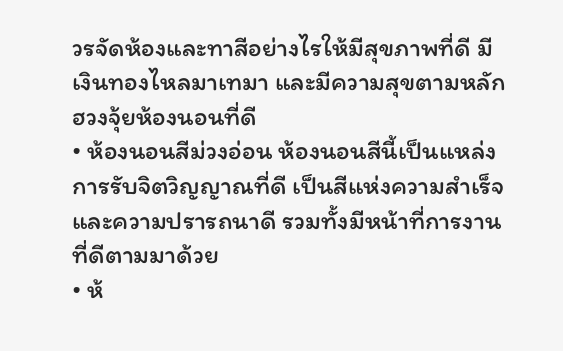วรจัดห้องและทาสีอย่างไรให้มีสุขภาพที่ดี มีเงินทองไหลมาเทมา และมีความสุขตามหลักฮวงจุ้ยห้องนอนที่ดี
• ห้องนอนสีม่วงอ่อน ห้องนอนสีนี้เป็นแหล่งการรับจิตวิญญาณที่ดี เป็นสีแห่งความสำเร็จและความปรารถนาดี รวมทั้งมีหน้าที่การงานที่ดีตามมาด้วย
• ห้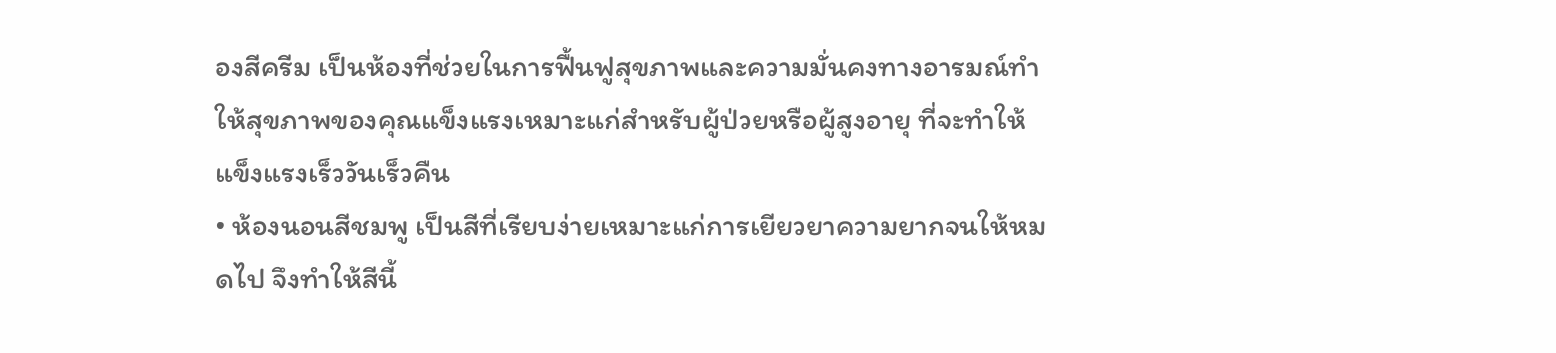องสีครีม เป็นห้องที่ช่วยในการฟื้นฟูสุขภาพและความมั่นคงทางอารมณ์ทำให้สุขภาพของคุณแข็งแรงเหมาะแก่สำหรับผู้ป่วยหรือผู้สูงอายุ ที่จะทำให้แข็งแรงเร็ววันเร็วคืน
• ห้องนอนสีชมพู เป็นสีที่เรียบง่ายเหมาะแก่การเยียวยาความยากจนให้หมดไป จึงทำให้สีนี้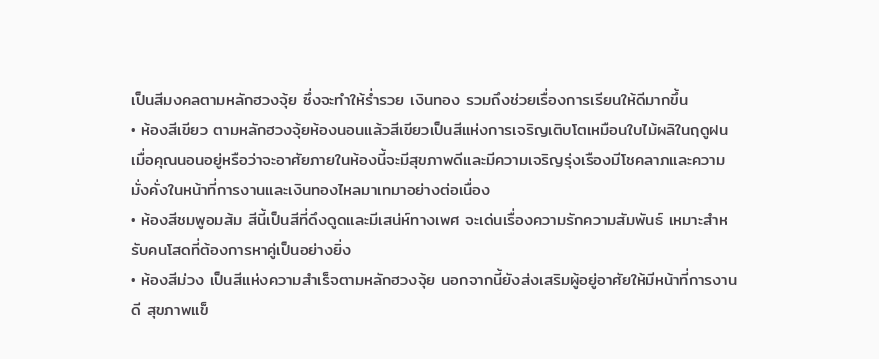เป็นสีมงคลตามหลักฮวงจุ้ย ซึ่งจะทำให้ร่ำรวย เงินทอง รวมถึงช่วยเรื่องการเรียนให้ดีมากขึ้น
• ห้องสีเขียว ตามหลักฮวงจุ้ยห้องนอนแล้วสีเขียวเป็นสีแห่งการเจริญเติบโตเหมือนใบไม้ผลิในฤดูฝน เมื่อคุณนอนอยู่หรือว่าจะอาศัยภายในห้องนี้จะมีสุขภาพดีและมีความเจริญรุ่งเรืองมีโชคลาภและความมั่งคั่งในหน้าที่การงานและเงินทองไหลมาเทมาอย่างต่อเนื่อง
• ห้องสีชมพูอมส้ม สีนี้เป็นสีที่ดึงดูดและมีเสน่ห์ทางเพศ จะเด่นเรื่องความรักความสัมพันธ์ เหมาะสำหรับคนโสดที่ต้องการหาคู่เป็นอย่างยิ่ง
• ห้องสีม่วง เป็นสีแห่งความสำเร็จตามหลักฮวงจุ้ย นอกจากนี้ยังส่งเสริมผู้อยู่อาศัยให้มีหน้าที่การงานดี สุขภาพแข็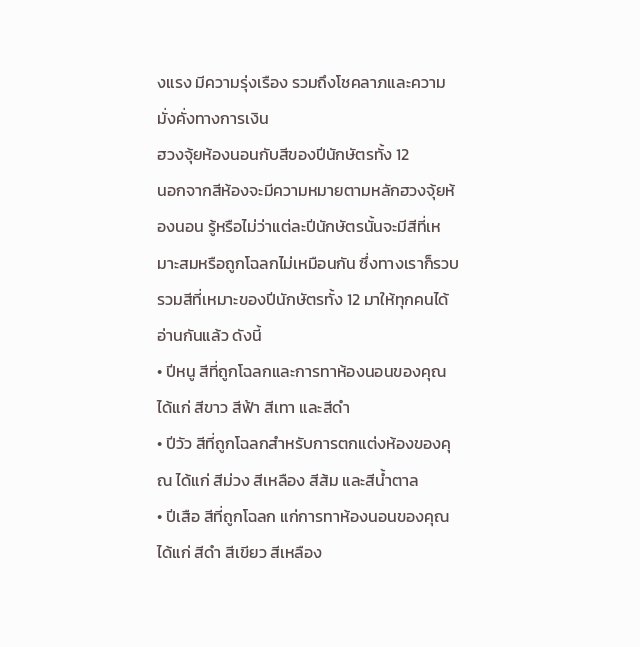งแรง มีความรุ่งเรือง รวมถึงโชคลาภและความมั่งคั่งทางการเงิน
ฮวงจุ้ยห้องนอนกับสีของปีนักษัตรทั้ง 12
นอกจากสีห้องจะมีความหมายตามหลักฮวงจุ้ยห้องนอน รู้หรือไม่ว่าแต่ละปีนักษัตรนั้นจะมีสีที่เหมาะสมหรือถูกโฉลกไม่เหมือนกัน ซึ่งทางเราก็รวบรวมสีที่เหมาะของปีนักษัตรทั้ง 12 มาให้ทุกคนได้อ่านกันแล้ว ดังนี้
• ปีหนู สีที่ถูกโฉลกและการทาห้องนอนของคุณ ได้แก่ สีขาว สีฟ้า สีเทา และสีดำ
• ปีวัว สีที่ถูกโฉลกสำหรับการตกแต่งห้องของคุณ ได้แก่ สีม่วง สีเหลือง สีส้ม และสีน้ำตาล
• ปีเสือ สีที่ถูกโฉลก แก่การทาห้องนอนของคุณ ได้แก่ สีดำ สีเขียว สีเหลือง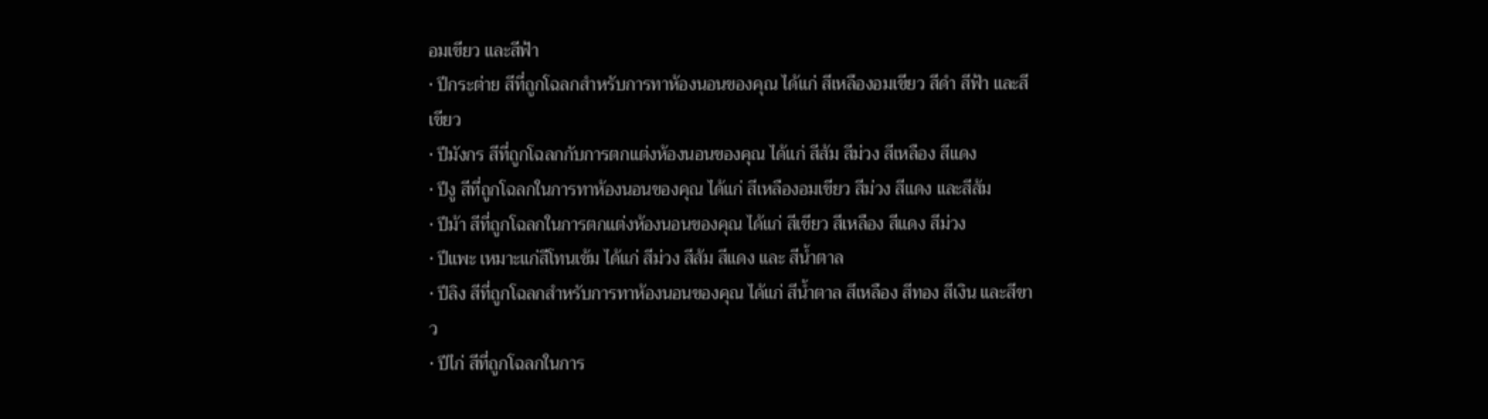อมเขียว และสีฟ้า
• ปีกระต่าย สีที่ถูกโฉลกสำหรับการทาห้องนอนของคุณ ได้แก่ สีเหลืองอมเขียว สีดำ สีฟ้า และสีเขียว
• ปีมังกร สีที่ถูกโฉลกกับการตกแต่งห้องนอนของคุณ ได้แก่ สีส้ม สีม่วง สีเหลือง สีแดง
• ปีงู สีที่ถูกโฉลกในการทาห้องนอนของคุณ ได้แก่ สีเหลืองอมเขียว สีม่วง สีแดง และสีส้ม
• ปีม้า สีที่ถูกโฉลกในการตกแต่งห้องนอนของคุณ ได้แก่ สีเขียว สีเหลือง สีแดง สีม่วง
• ปีแพะ เหมาะแก่สีโทนเข้ม ได้แก่ สีม่วง สีส้ม สีแดง และ สีน้ำตาล
• ปีลิง สีที่ถูกโฉลกสำหรับการทาห้องนอนของคุณ ได้แก่ สีน้ำตาล สีเหลือง สีทอง สีเงิน และสีขาว
• ปีไก่ สีที่ถูกโฉลกในการ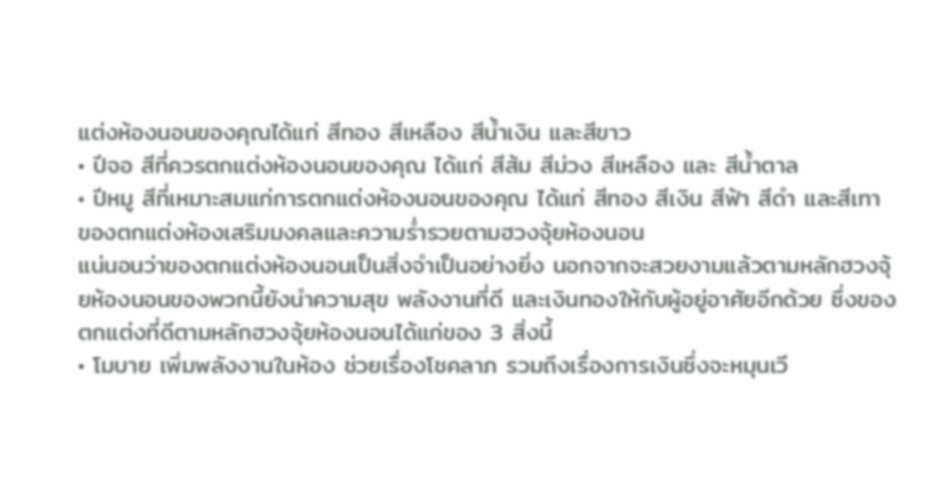แต่งห้องนอนของคุณได้แก่ สีทอง สีเหลือง สีน้ำเงิน และสีขาว
• ปีจอ สีที่ควรตกแต่งห้องนอนของคุณ ได้แก่ สีส้ม สีม่วง สีเหลือง และ สีน้ำตาล
• ปีหมู สีที่เหมาะสมแก่การตกแต่งห้องนอนของคุณ ได้แก่ สีทอง สีเงิน สีฟ้า สีดำ และสีเทา
ของตกแต่งห้องเสริมมงคลและความร่ำรวยตามฮวงจุ้ยห้องนอน
แน่นอนว่าของตกแต่งห้องนอนเป็นสิ่งจำเป็นอย่างยิ่ง นอกจากจะสวยงามแล้วตามหลักฮวงจุ้ยห้องนอนของพวกนี้ยังนำความสุข พลังงานที่ดี และเงินทองให้กับผู้อยู่อาศัยอีกด้วย ซึ่งของตกแต่งที่ดีตามหลักฮวงจุ้ยห้องนอนได้แก่ของ 3 สิ่งนี้
• โมบาย เพิ่มพลังงานในห้อง ช่วยเรื่องโชคลาภ รวมถึงเรื่องการเงินซึ่งจะหมุนเวี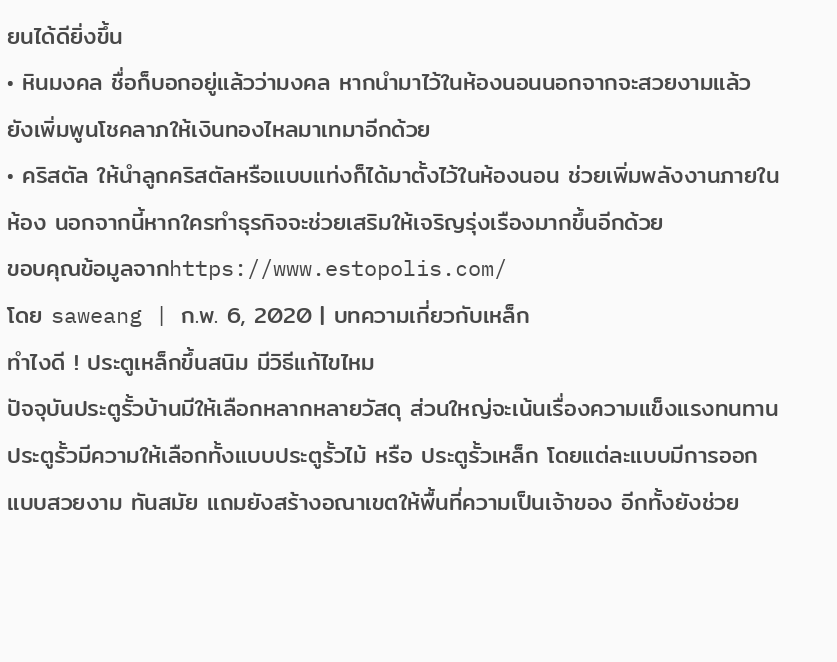ยนได้ดียิ่งขึ้น
• หินมงคล ชื่อก็บอกอยู่แล้วว่ามงคล หากนำมาไว้ในห้องนอนนอกจากจะสวยงามแล้ว ยังเพิ่มพูนโชคลาภให้เงินทองไหลมาเทมาอีกด้วย
• คริสตัล ให้นำลูกคริสตัลหรือแบบแท่งก็ได้มาตั้งไว้ในห้องนอน ช่วยเพิ่มพลังงานภายในห้อง นอกจากนี้หากใครทำธุรกิจจะช่วยเสริมให้เจริญรุ่งเรืองมากขึ้นอีกด้วย
ขอบคุณข้อมูลจากhttps://www.estopolis.com/
โดย saweang | ก.พ. 6, 2020 | บทความเกี่ยวกับเหล็ก
ทำไงดี ! ประตูเหล็กขึ้นสนิม มีวิธีแก้ไขไหม
ปัจจุบันประตูรั้วบ้านมีให้เลือกหลากหลายวัสดุ ส่วนใหญ่จะเน้นเรื่องความแข็งแรงทนทาน ประตูรั้วมีความให้เลือกทั้งแบบประตูรั้วไม้ หรือ ประตูรั้วเหล็ก โดยแต่ละแบบมีการออกแบบสวยงาม ทันสมัย แถมยังสร้างอณาเขตให้พื้นที่ความเป็นเจ้าของ อีกทั้งยังช่วย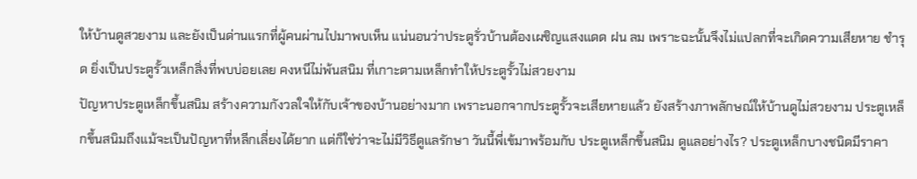ให้บ้านดูสวยงาม และยังเป็นด่านแรกที่ผู้คนผ่านไปมาพบเห็น แน่นอนว่าประตูรั่วบ้านต้องเผชิญแสงแดด ฝน ลม เพราะฉะนั้นจึงไม่แปลกที่จะเกิดความเสียหาย ชำรุด ยิ่งเป็นประตูรั้วเหล็กสิ่งที่พบบ่อยเลย คงหนีไม่พ้นสนิม ที่เกาะตามเหล็กทำให้ประตูรั้วไม่สวยงาม
ปัญหาประตูเหล็กขึ้นสนิม สร้างความกังวลใจให้กับเจ้าของบ้านอย่างมาก เพราะนอกจากประตูรั้วจะเสียหายแล้ว ยังสร้างภาพลักษณ์ให้บ้านดูไม่สวยงาม ประตูเหล็กขึ้นสนิมถึงแม้จะเป็นปัญหาที่หลีกเลี่ยงได้ยาก แต่ก็ใช่ว่าจะไม่มีวิธีดูแลรักษา วันนี้พี่เข้มาพร้อมกับ ประตูเหล็กขึ้นสนิม ดูแลอย่างไร? ประตูเหล็กบางชนิดมีราคา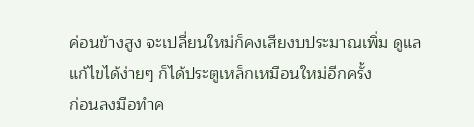ค่อนข้างสูง จะเปลี่ยนใหม่ก็คงเสียงบประมาณเพิ่ม ดูแล แก้ไขได้ง่ายๆ ก็ได้ประตูเหล็กเหมือนใหม่อีกครั้ง
ก่อนลงมือทำค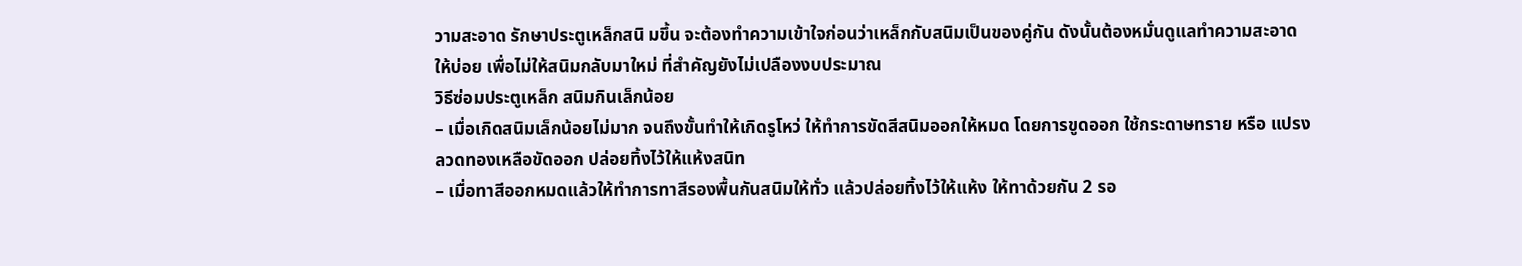วามสะอาด รักษาประตูเหล็กสนิ มขึ้น จะต้องทำความเข้าใจก่อนว่าเหล็กกับสนิมเป็นของคู่กัน ดังนั้นต้องหมั่นดูแลทำความสะอาดให้บ่อย เพื่อไม่ให้สนิมกลับมาใหม่ ที่สำคัญยังไม่เปลืองงบประมาณ
วิธีซ่อมประตูเหล็ก สนิมกินเล็กน้อย
– เมื่อเกิดสนิมเล็กน้อยไม่มาก จนถึงขั้นทำให้เกิดรูโหว่ ให้ทำการขัดสีสนิมออกให้หมด โดยการขูดออก ใช้กระดาษทราย หรือ แปรงลวดทองเหลือขัดออก ปล่อยทิ้งไว้ให้แห้งสนิท
– เมื่อทาสีออกหมดแล้วให้ทำการทาสีรองพื้นกันสนิมให้ทั่ว แล้วปล่อยทิ้งไว้ให้แห้ง ให้ทาด้วยกัน 2 รอ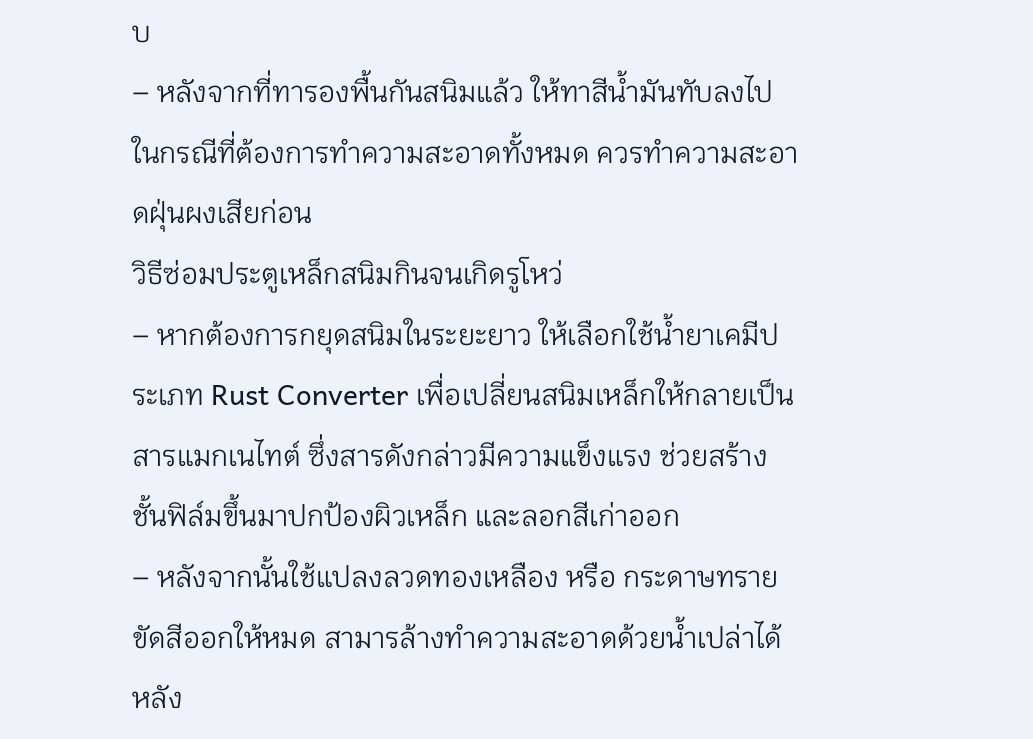บ
– หลังจากที่ทารองพื้นกันสนิมแล้ว ให้ทาสีน้ำมันทับลงไป ในกรณีที่ต้องการทำความสะอาดทั้งหมด ควรทำความสะอาดฝุ่นผงเสียก่อน
วิธีซ่อมประตูเหล็กสนิมกินจนเกิดรูโหว่
– หากต้องการกยุดสนิมในระยะยาว ให้เลือกใช้น้ำยาเคมีประเภท Rust Converter เพื่อเปลี่ยนสนิมเหล็กให้กลายเป็นสารแมกเนไทต์ ซึ่งสารดังกล่าวมีความแข็งแรง ช่วยสร้างชั้นฟิล์มขึ้นมาปกป้องผิวเหล็ก และลอกสีเก่าออก
– หลังจากนั้นใช้แปลงลวดทองเหลือง หรือ กระดาษทราย ขัดสีออกให้หมด สามารล้างทำความสะอาดด้วยน้ำเปล่าได้ หลัง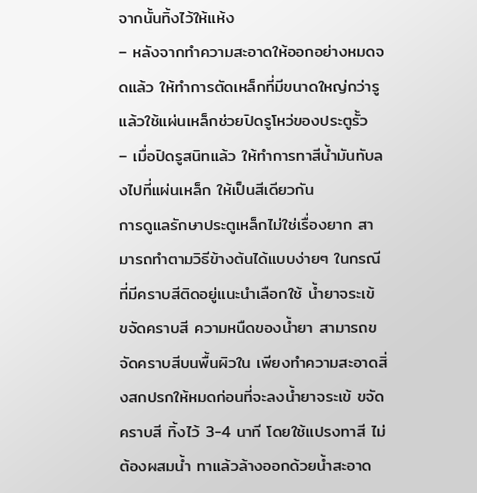จากนั้นทิ้งไว้ให้แห้ง
– หลังจากทำความสะอาดให้ออกอย่างหมดจดแล้ว ให้ทำการตัดเหล็กที่มีขนาดใหญ่กว่ารู แล้วใช้แผ่นเหล็กช่วยปิดรูโหว่ของประตูรั้ว
– เมื่อปิดรูสนิทแล้ว ให้ทำการทาสีน้ำมันทับลงไปที่แผ่นเหล็ก ให้เป็นสีเดียวกัน
การดูแลรักษาประตูเหล็กไม่ใช่เรื่องยาก สามารถทำตามวิธีข้างต้นได้แบบง่ายๆ ในกรณีที่มีคราบสีติดอยู่แนะนำเลือกใช้ น้ำยาจระเข้ ขจัดคราบสี ความหนืดของน้ำยา สามารถขจัดคราบสีบนพื้นผิวใน เพียงทำความสะอาดสิ่งสกปรกให้หมดก่อนที่จะลงน้ำยาจระเข้ ขจัดคราบสี ทิ้งไว้ 3-4 นาที โดยใช้แปรงทาสี ไม่ต้องผสมน้ำ ทาแล้วล้างออกด้วยน้ำสะอาด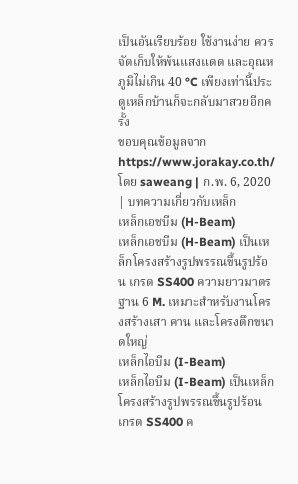เป็นอันเรียบร้อย ใช้งานง่าย ควรจัดเก็บให้พ้นแสงแดด และอุณหภูมิไม่เกิน 40 °C เพียงเท่านี้ประตูเหล็กบ้านก็จะกลับมาสวยอีกครั้ง
ขอบคุณข้อมูลจากhttps://www.jorakay.co.th/
โดย saweang | ก.พ. 6, 2020 | บทความเกี่ยวกับเหล็ก
เหล็กเอชบีม (H-Beam)
เหล็กเอชบีม (H-Beam) เป็นเหล็กโครงสร้างรูปพรรณขึ้นรูปร้อน เกรด SS400 ความยาวมาตรฐาน 6 M. เหมาะสำหรับงานโครงสร้างเสา คาน และโครงตึกขนาดใหญ่
เหล็กไอบีม (I-Beam)
เหล็กไอบีม (I-Beam) เป็นเหล็กโครงสร้างรูปพรรณขึ้นรูปร้อน เกรด SS400 ค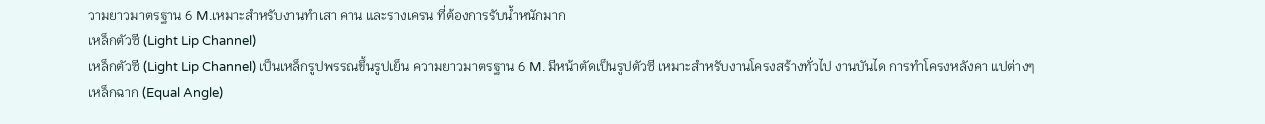วามยาวมาตรฐาน 6 M.เหมาะสำหรับงานทำเสา คาน และรางเครน ที่ต้องการรับน้ำหนักมาก
เหล็กตัวซี (Light Lip Channel)
เหล็กตัวซี (Light Lip Channel) เป็นเหล็กรูปพรรณขึ้นรูปเย็น ความยาวมาตรฐาน 6 M. มีหน้าตัดเป็นรูปตัวซี เหมาะสำหรับงานโครงสร้างทั่วไป งานบันได การทำโครงหลังคา แปต่างๆ
เหล็กฉาก (Equal Angle)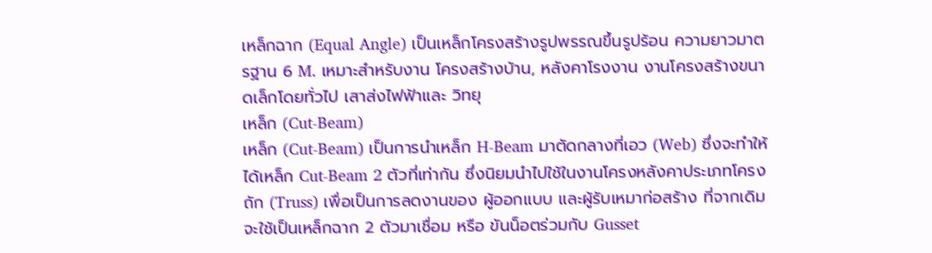เหล็กฉาก (Equal Angle) เป็นเหล็กโครงสร้างรูปพรรณขึ้นรูปร้อน ความยาวมาตรฐาน 6 M. เหมาะสำหรับงาน โครงสร้างบ้าน, หลังคาโรงงาน งานโครงสร้างขนาดเล็กโดยทั่วไป เสาส่งไฟฟ้าและ วิทยุ
เหล็ก (Cut-Beam)
เหล็ก (Cut-Beam) เป็นการนำเหล็ก H-Beam มาตัดกลางที่เอว (Web) ซึ่งจะทำให้ได้เหล็ก Cut-Beam 2 ตัวที่เท่ากัน ซึ่งนิยมนำไปใช้ในงานโครงหลังคาประเภทโครงถัก (Truss) เพื่อเป็นการลดงานของ ผู้ออกแบบ และผู้รับเหมาก่อสร้าง ที่จากเดิมจะใช้เป็นเหล็กฉาก 2 ตัวมาเชื่อม หรือ ขันน็อตร่วมกับ Gusset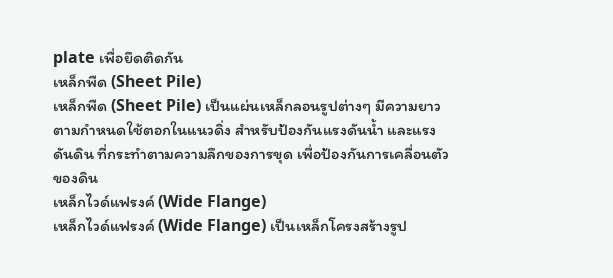plate เพื่อยึดติดกัน
เหล็กพืด (Sheet Pile)
เหล็กพืด (Sheet Pile) เป็นแผ่นเหล็กลอนรูปต่างๆ มีความยาวตามกำหนดใช้ตอกในแนวดิ่ง สำหรับป้องกันแรงดันน้ำ และแรงดันดิน ที่กระทำตามความลึกของการขุด เพื่อป้องกันการเคลื่อนตัวของดิน
เหล็กไวด์แฟรงค์ (Wide Flange)
เหล็กไวด์แฟรงค์ (Wide Flange) เป็นเหล็กโครงสร้างรูป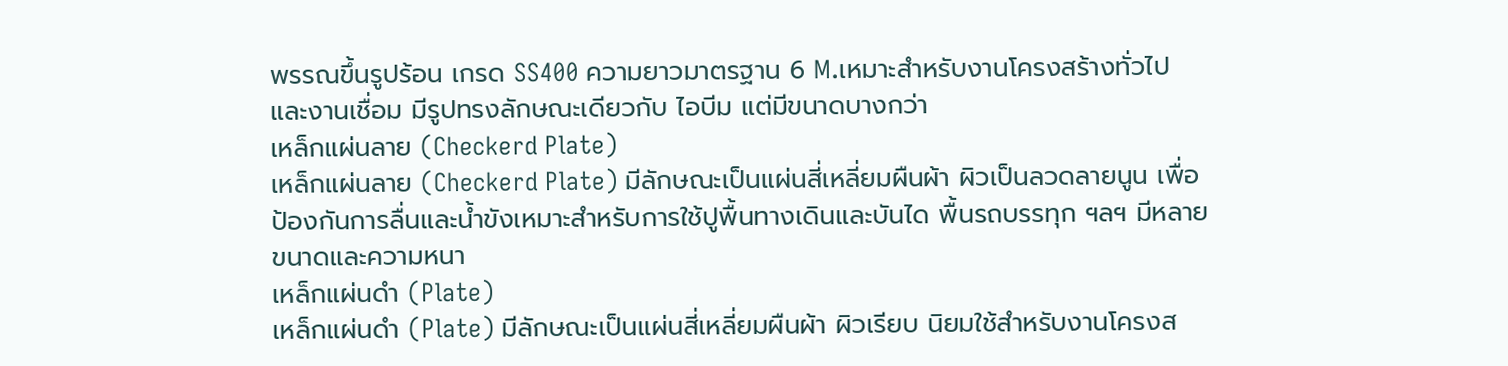พรรณขึ้นรูปร้อน เกรด SS400 ความยาวมาตรฐาน 6 M.เหมาะสำหรับงานโครงสร้างทั่วไป และงานเชื่อม มีรูปทรงลักษณะเดียวกับ ไอบีม แต่มีขนาดบางกว่า
เหล็กแผ่นลาย (Checkerd Plate)
เหล็กแผ่นลาย (Checkerd Plate) มีลักษณะเป็นแผ่นสี่เหลี่ยมผืนผ้า ผิวเป็นลวดลายนูน เพื่อป้องกันการลื่นและน้ำขังเหมาะสำหรับการใช้ปูพื้นทางเดินและบันได พื้นรถบรรทุก ฯลฯ มีหลายขนาดและความหนา
เหล็กแผ่นดำ (Plate)
เหล็กแผ่นดำ (Plate) มีลักษณะเป็นแผ่นสี่เหลี่ยมผืนผ้า ผิวเรียบ นิยมใช้สำหรับงานโครงส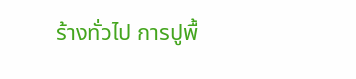ร้างทั่วไป การปูพื้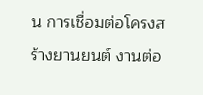น การเชื่อมต่อโครงสร้างยานยนต์ งานต่อ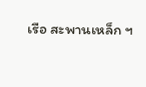เรือ สะพานเหล็ก ฯ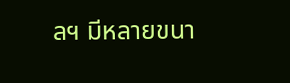ลฯ มีหลายขนา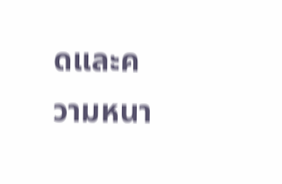ดและความหนา